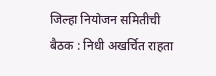जिल्हा नियोजन समितीची बैठक : निधी अखर्चित राहता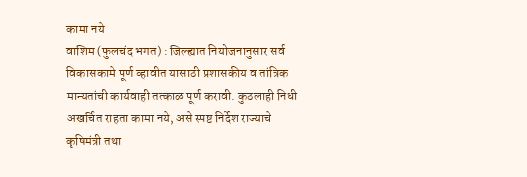कामा नये
वाशिम (फुलचंद भगत) : जिल्ह्यात नियोजनानुसार सर्व विकासकामे पूर्ण व्हावीत यासाठी प्रशासकीय व तांत्रिक मान्यतांची कार्यवाही तत्काळ पूर्ण करावी. कुठलाही निधी अखर्चित राहता कामा नये, असे स्पष्ट निर्देश राज्याचे कृषिमंत्री तथा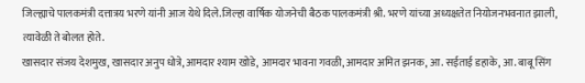जिल्ह्याचे पालकमंत्री दत्तात्रय भरणे यांनी आज येथे दिले.जिल्हा वार्षिक योजनेची बैठक पालकमंत्री श्री. भरणे यांच्या अध्यक्षतेत नियोजनभवनात झाली, त्यावेळी ते बोलत होते.
खासदार संजय देशमुख, खासदार अनुप धोत्रे, आमदार श्याम खोडे, आमदार भावना गवळी, आमदार अमित झनक, आ. सईताई डहाके, आ. बाबू सिंग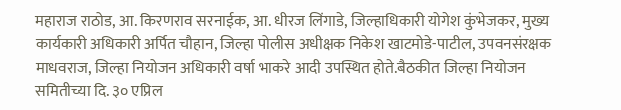महाराज राठोड, आ. किरणराव सरनाईक, आ. धीरज लिंगाडे, जिल्हाधिकारी योगेश कुंभेजकर, मुख्य कार्यकारी अधिकारी अर्पित चौहान, जिल्हा पोलीस अधीक्षक निकेश खाटमोडे-पाटील, उपवनसंरक्षक माधवराज, जिल्हा नियोजन अधिकारी वर्षा भाकरे आदी उपस्थित होते.बैठकीत जिल्हा नियोजन समितीच्या दि. ३० एप्रिल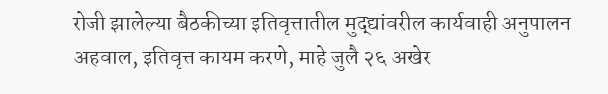रोजी झालेल्या बैठकीच्या इतिवृत्तातील मुद्द्यांवरील कार्यवाही अनुपालन अहवाल, इतिवृत्त कायम करणे, माहे जुलै २६ अखेर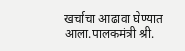खर्चाचा आढावा घेण्यात आला.पालकमंत्री श्री.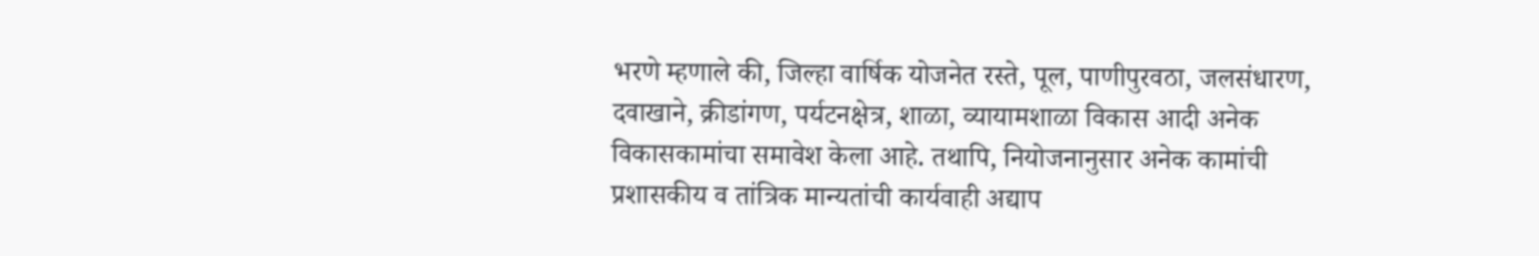भरणे म्हणाले की, जिल्हा वार्षिक योजनेत रस्ते, पूल, पाणीपुरवठा, जलसंधारण, दवाखाने, क्रीडांगण, पर्यटनक्षेत्र, शाळा, व्यायामशाळा विकास आदी अनेक विकासकामांचा समावेश केला आहे. तथापि, नियोजनानुसार अनेक कामांची प्रशासकीय व तांत्रिक मान्यतांची कार्यवाही अद्याप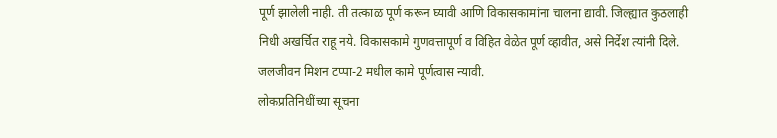पूर्ण झालेली नाही. ती तत्काळ पूर्ण करून घ्यावी आणि विकासकामांना चालना द्यावी. जिल्ह्यात कुठलाही निधी अखर्चित राहू नये. विकासकामे गुणवत्तापूर्ण व विहित वेळेत पूर्ण व्हावीत, असे निर्देश त्यांनी दिले.
जलजीवन मिशन टप्पा-2 मधील कामे पूर्णत्वास न्यावी.
लोकप्रतिनिधींच्या सूचना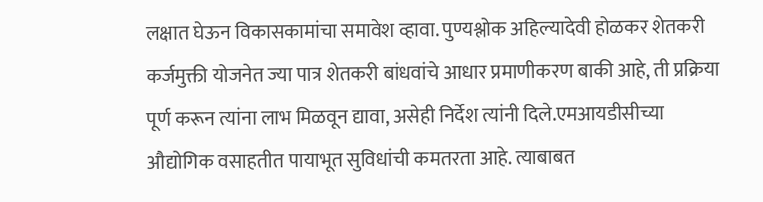लक्षात घेऊन विकासकामांचा समावेश व्हावा. पुण्यश्लोक अहिल्यादेवी होळकर शेतकरी कर्जमुक्ती योजनेत ज्या पात्र शेतकरी बांधवांचे आधार प्रमाणीकरण बाकी आहे, ती प्रक्रिया पूर्ण करून त्यांना लाभ मिळवून द्यावा, असेही निर्देश त्यांनी दिले.एमआयडीसीच्या औद्योगिक वसाहतीत पायाभूत सुविधांची कमतरता आहे. त्याबाबत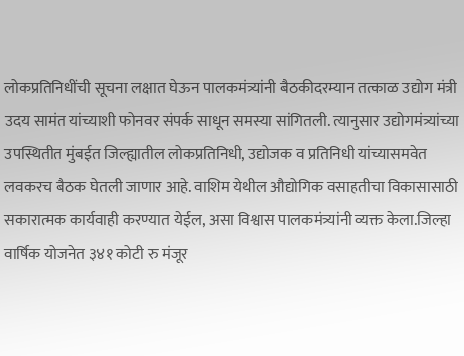लोकप्रतिनिधींची सूचना लक्षात घेऊन पालकमंत्र्यांनी बैठकीदरम्यान तत्काळ उद्योग मंत्री उदय सामंत यांच्याशी फोनवर संपर्क साधून समस्या सांगितली. त्यानुसार उद्योगमंत्र्यांच्या उपस्थितीत मुंबईत जिल्ह्यातील लोकप्रतिनिधी, उद्योजक व प्रतिनिधी यांच्यासमवेत लवकरच बैठक घेतली जाणार आहे. वाशिम येथील औद्योगिक वसाहतीचा विकासासाठी सकारात्मक कार्यवाही करण्यात येईल, असा विश्वास पालकमंत्र्यांनी व्यक्त केला.जिल्हा वार्षिक योजनेत ३४१ कोटी रु मंजूर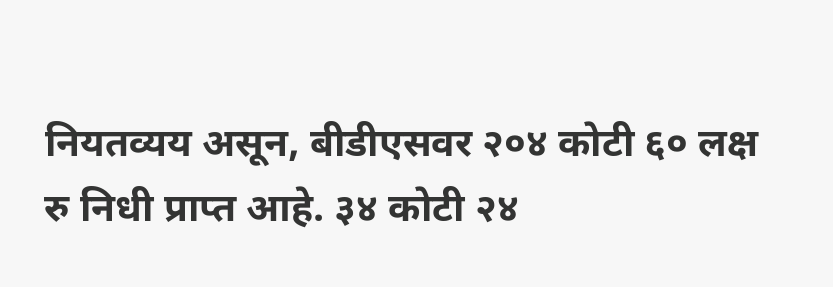नियतव्यय असून, बीडीएसवर २०४ कोटी ६० लक्ष रु निधी प्राप्त आहे. ३४ कोटी २४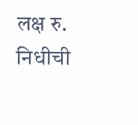लक्ष रु. निधीची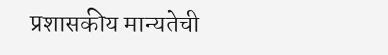प्रशासकीय मान्यतेची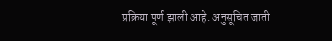प्रक्रिया पूर्ण झाली आहे. अनुसूचित जाती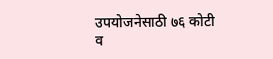उपयोजनेसाठी ७६ कोटी व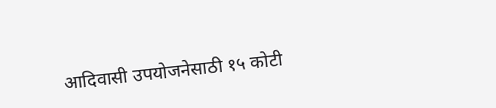आदिवासी उपयोजनेसाठी १५ कोटी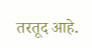तरतूद आहे.